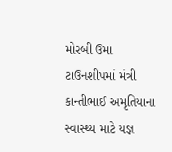મોરબી ઉમા ટાઉનશીપમાં મંત્રી કાન્તીભાઈ અમૃતિયાના સ્વાસ્થ્ય માટે યજ્ઞ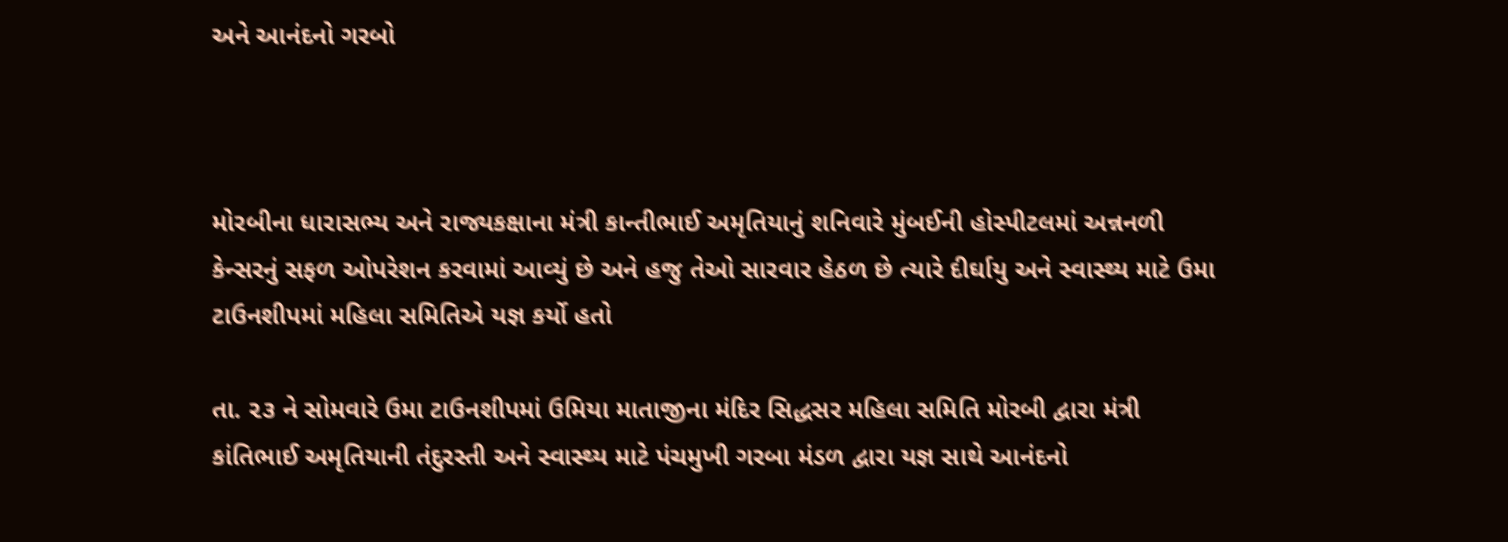અને આનંદનો ગરબો



મોરબીના ધારાસભ્ય અને રાજ્યકક્ષાના મંત્રી કાન્તીભાઈ અમૃતિયાનું શનિવારે મુંબઈની હોસ્પીટલમાં અન્નનળી કેન્સરનું સફળ ઓપરેશન કરવામાં આવ્યું છે અને હજુ તેઓ સારવાર હેઠળ છે ત્યારે દીર્ઘાયુ અને સ્વાસ્થ્ય માટે ઉમા ટાઉનશીપમાં મહિલા સમિતિએ યજ્ઞ કર્યો હતો

તા. ૨૩ ને સોમવારે ઉમા ટાઉનશીપમાં ઉમિયા માતાજીના મંદિર સિદ્ધસર મહિલા સમિતિ મોરબી દ્વારા મંત્રી કાંતિભાઈ અમૃતિયાની તંદુરસ્તી અને સ્વાસ્થ્ય માટે પંચમુખી ગરબા મંડળ દ્વારા યજ્ઞ સાથે આનંદનો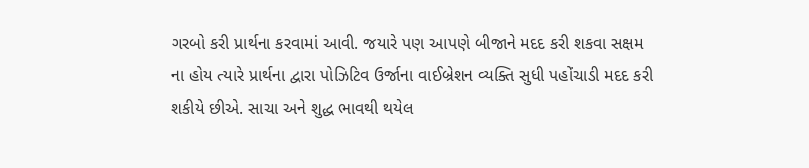ગરબો કરી પ્રાર્થના કરવામાં આવી. જયારે પણ આપણે બીજાને મદદ કરી શકવા સક્ષમ ના હોય ત્યારે પ્રાર્થના દ્વારા પોઝિટિવ ઉર્જાના વાઈબ્રેશન વ્યક્તિ સુધી પહોંચાડી મદદ કરી શકીયે છીએ. સાચા અને શુદ્ધ ભાવથી થયેલ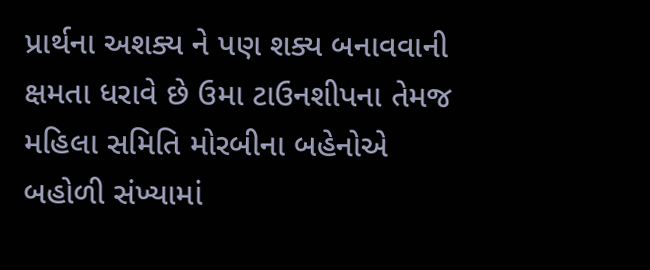પ્રાર્થના અશક્ય ને પણ શક્ય બનાવવાની ક્ષમતા ધરાવે છે ઉમા ટાઉનશીપના તેમજ મહિલા સમિતિ મોરબીના બહેનોએ બહોળી સંખ્યામાં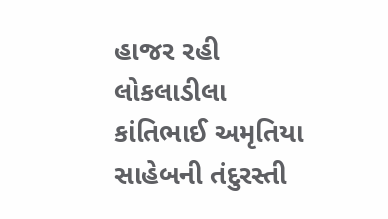હાજર રહી લોકલાડીલા કાંતિભાઈ અમૃતિયા સાહેબની તંદુરસ્તી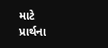માટે પ્રાર્થના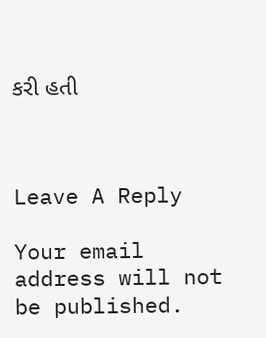કરી હતી



Leave A Reply

Your email address will not be published.